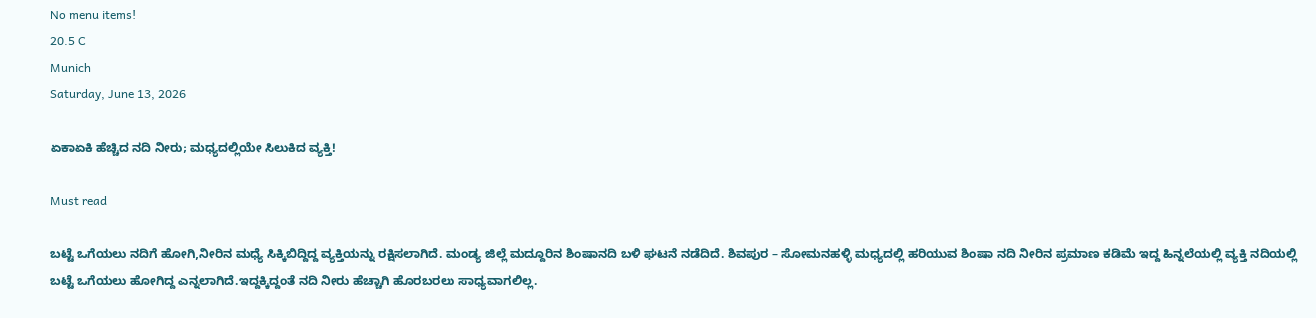No menu items!
20.5 C
Munich
Saturday, June 13, 2026

ಏಕಾಏಕಿ ಹೆಚ್ಚಿದ ನದಿ ನೀರು; ಮಧ್ಯದಲ್ಲಿಯೇ ಸಿಲುಕಿದ ವ್ಯಕ್ತಿ!

Must read

ಬಟ್ಟೆ ಒಗೆಯಲು ನದಿಗೆ ಹೋಗಿ,ನೀರಿನ ಮಧ್ಯೆ ಸಿಕ್ಕಿಬಿದ್ದಿದ್ದ ವ್ಯಕ್ತಿಯನ್ನು ರಕ್ಷಿಸಲಾಗಿದೆ. ಮಂಡ್ಯ ಜಿಲ್ಲೆ ಮದ್ದೂರಿನ ಶಿಂಷಾನದಿ ಬಳಿ ಘಟನೆ ನಡೆದಿದೆ. ಶಿವಪುರ – ಸೋಮನಹಳ್ಳಿ ಮಧ್ಯದಲ್ಲಿ ಹರಿಯುವ ಶಿಂಷಾ ನದಿ ನೀರಿನ ಪ್ರಮಾಣ ಕಡಿಮೆ ಇದ್ದ ಹಿನ್ನಲೆಯಲ್ಲಿ ವ್ಯಕ್ತಿ ನದಿಯಲ್ಲಿ ಬಟ್ಟೆ ಒಗೆಯಲು ಹೋಗಿದ್ದ ಎನ್ನಲಾಗಿದೆ.ಇದ್ದಕ್ಕಿದ್ದಂತೆ ನದಿ ನೀರು ಹೆಚ್ಚಾಗಿ ಹೊರಬರಲು ಸಾಧ್ಯವಾಗಲಿಲ್ಲ.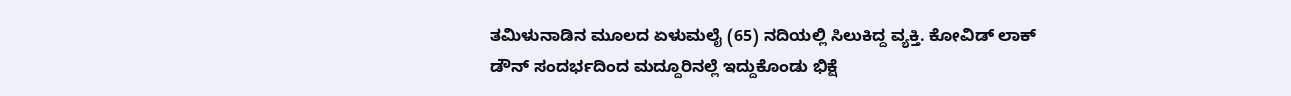ತಮಿಳುನಾಡಿನ ಮೂಲದ ಏಳುಮಲೈ (65) ನದಿಯಲ್ಲಿ ಸಿಲುಕಿದ್ದ ವ್ಯಕ್ತಿ. ಕೋವಿಡ್ ಲಾಕ್ ಡೌನ್ ಸಂದರ್ಭದಿಂದ ಮದ್ದೂರಿನಲ್ಲೆ ಇದ್ದುಕೊಂಡು ಭಿಕ್ಷೆ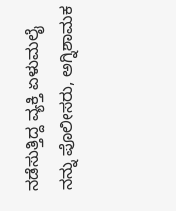ನಡೆಸುತ್ತಿದ್ದ ವ್ಯಕ್ತಿ ಏಳುಮಲೈ ನನ್ನು ಪೊಲೀಸರು, ಅಗ್ನಿಶಾಮಕ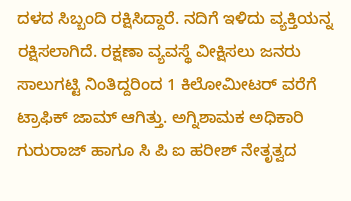ದಳದ ಸಿಬ್ಬಂದಿ ರಕ್ಷಿಸಿದ್ದಾರೆ. ನದಿಗೆ ಇಳಿದು ವ್ಯಕ್ತಿಯನ್ನ ರಕ್ಷಿಸಲಾಗಿದೆ. ರಕ್ಷಣಾ ವ್ಯವಸ್ಥೆ ವೀಕ್ಷಿಸಲು ಜನರು ಸಾಲುಗಟ್ಟಿ ನಿಂತಿದ್ದರಿಂದ 1 ಕಿಲೋಮೀಟರ್ ವರೆಗೆ ಟ್ರಾಫಿಕ್ ಜಾಮ್ ಆಗಿತ್ತು. ಅಗ್ನಿಶಾಮಕ ಅಧಿಕಾರಿ ಗುರುರಾಜ್ ಹಾಗೂ ಸಿ ಪಿ‌ ಐ ಹರೀಶ್ ನೇತೃತ್ವದ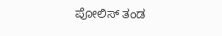ಪೋಲಿಸ್ ತಂಡ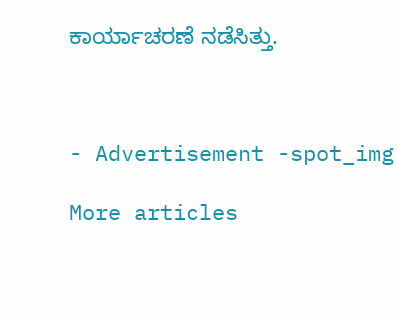ಕಾರ್ಯಾಚರಣೆ ನಡೆಸಿತ್ತು.



- Advertisement -spot_img

More articles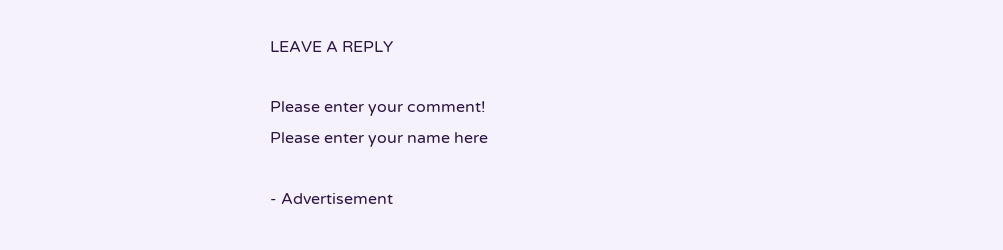LEAVE A REPLY

Please enter your comment!
Please enter your name here

- Advertisement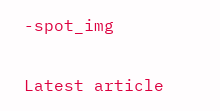-spot_img

Latest article